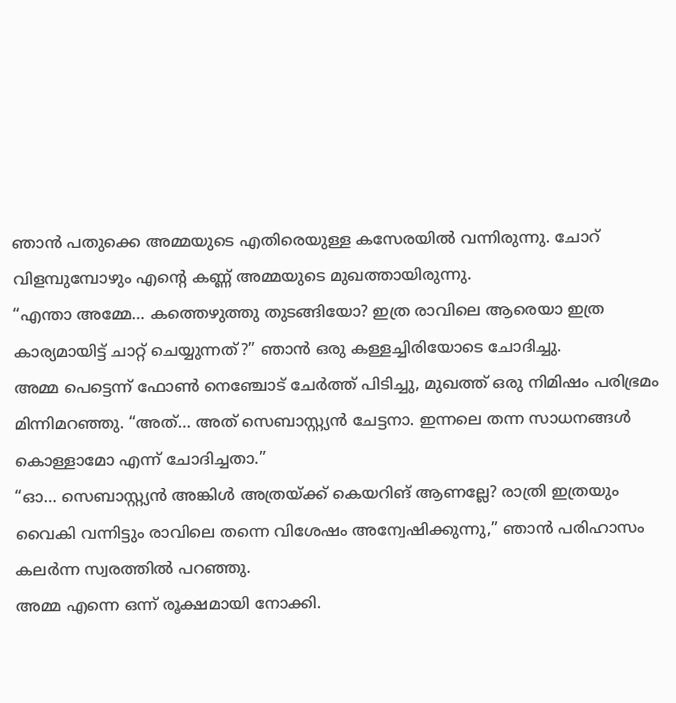ഞാൻ പതുക്കെ അമ്മയുടെ എതിരെയുള്ള കസേരയിൽ വന്നിരുന്നു. ചോറ് വിളമ്പുമ്പോഴും എന്റെ കണ്ണ് അമ്മയുടെ മുഖത്തായിരുന്നു.
“എന്താ അമ്മേ… കത്തെഴുത്തു തുടങ്ങിയോ? ഇത്ര രാവിലെ ആരെയാ ഇത്ര കാര്യമായിട്ട് ചാറ്റ് ചെയ്യുന്നത്?” ഞാൻ ഒരു കള്ളച്ചിരിയോടെ ചോദിച്ചു.
അമ്മ പെട്ടെന്ന് ഫോൺ നെഞ്ചോട് ചേർത്ത് പിടിച്ചു, മുഖത്ത് ഒരു നിമിഷം പരിഭ്രമം മിന്നിമറഞ്ഞു. “അത്… അത് സെബാസ്റ്റ്യൻ ചേട്ടനാ. ഇന്നലെ തന്ന സാധനങ്ങൾ കൊള്ളാമോ എന്ന് ചോദിച്ചതാ.”
“ഓ… സെബാസ്റ്റ്യൻ അങ്കിൾ അത്രയ്ക്ക് കെയറിങ് ആണല്ലേ? രാത്രി ഇത്രയും വൈകി വന്നിട്ടും രാവിലെ തന്നെ വിശേഷം അന്വേഷിക്കുന്നു,” ഞാൻ പരിഹാസം കലർന്ന സ്വരത്തിൽ പറഞ്ഞു.
അമ്മ എന്നെ ഒന്ന് രൂക്ഷമായി നോക്കി.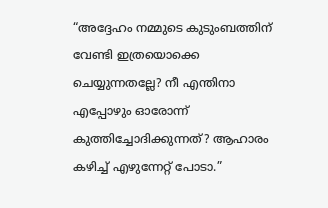“അദ്ദേഹം നമ്മുടെ കുടുംബത്തിന് വേണ്ടി ഇത്രയൊക്കെ ചെയ്യുന്നതല്ലേ? നീ എന്തിനാ എപ്പോഴും ഓരോന്ന് കുത്തിച്ചോദിക്കുന്നത്? ആഹാരം കഴിച്ച് എഴുന്നേറ്റ് പോടാ.”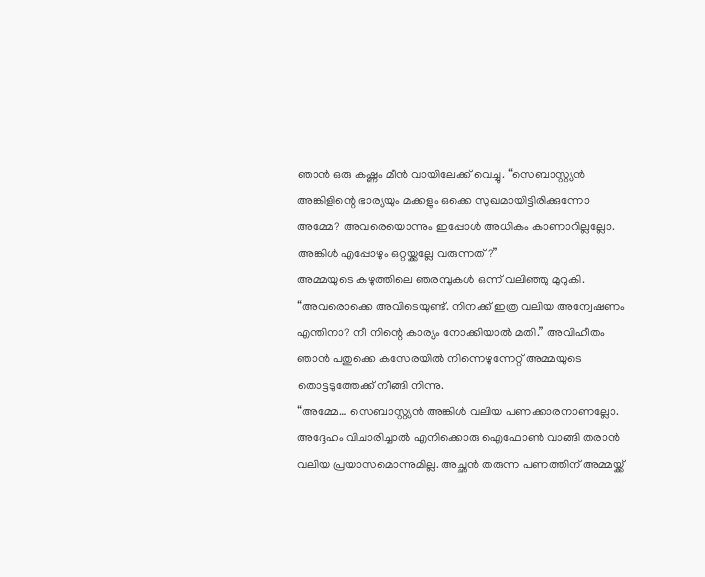ഞാൻ ഒരു കഷ്ണം മീൻ വായിലേക്ക് വെച്ചു. “സെബാസ്റ്റ്യൻ അങ്കിളിന്റെ ഭാര്യയും മക്കളും ഒക്കെ സുഖമായിട്ടിരിക്കുന്നോ അമ്മേ? അവരെയൊന്നും ഇപ്പോൾ അധികം കാണാറില്ലല്ലോ. അങ്കിൾ എപ്പോഴും ഒറ്റയ്ക്കല്ലേ വരുന്നത്?”
അമ്മയുടെ കഴുത്തിലെ ഞരമ്പുകൾ ഒന്ന് വലിഞ്ഞു മുറുകി. “അവരൊക്കെ അവിടെയുണ്ട്. നിനക്ക് ഇത്ര വലിയ അന്വേഷണം എന്തിനാ? നീ നിന്റെ കാര്യം നോക്കിയാൽ മതി.” അവിഹീതം
ഞാൻ പതുക്കെ കസേരയിൽ നിന്നെഴുന്നേറ്റ് അമ്മയുടെ തൊട്ടടുത്തേക്ക് നീങ്ങി നിന്നു.
“അമ്മേ… സെബാസ്റ്റ്യൻ അങ്കിൾ വലിയ പണക്കാരനാണല്ലോ. അദ്ദേഹം വിചാരിച്ചാൽ എനിക്കൊരു ഐഫോൺ വാങ്ങി തരാൻ വലിയ പ്രയാസമൊന്നുമില്ല. അച്ഛൻ തരുന്ന പണത്തിന് അമ്മയ്ക്ക്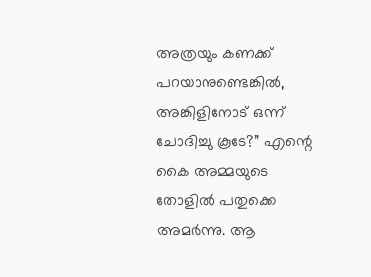അത്രയും കണക്ക് പറയാനുണ്ടെങ്കിൽ, അങ്കിളിനോട് ഒന്ന് ചോദിച്ചു കൂടേ?” എന്റെ കൈ അമ്മയുടെ തോളിൽ പതുക്കെ അമർന്നു. ആ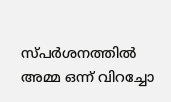സ്പർശനത്തിൽ അമ്മ ഒന്ന് വിറച്ചോ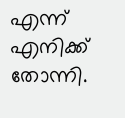എന്ന് എനിക്ക് തോന്നി.